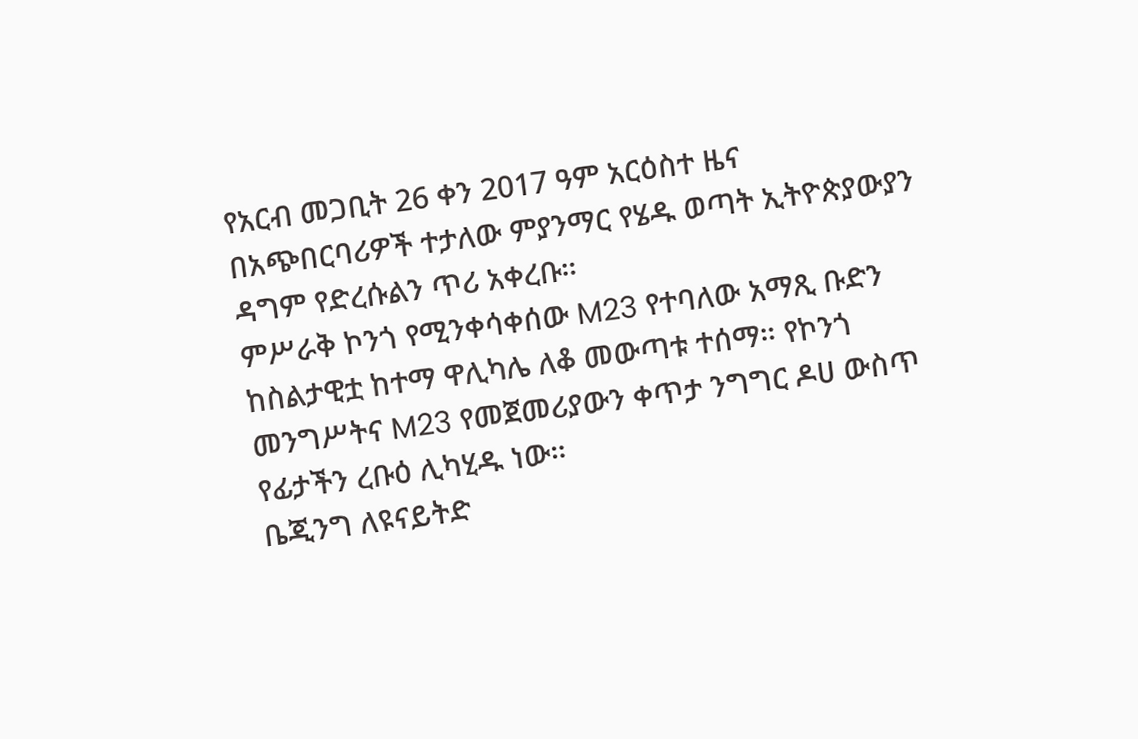የአርብ መጋቢት 26 ቀን 2017 ዓም አርዕስተ ዜና
በአጭበርባሪዎች ተታለው ምያንማር የሄዱ ወጣት ኢትዮጵያውያን ዳግም የድረሱልን ጥሪ አቀረቡ።
ምሥራቅ ኮንጎ የሚንቀሳቀሰው M23 የተባለው አማጺ ቡድን ከስልታዊቷ ከተማ ዋሊካሌ ለቆ መውጣቱ ተሰማ። የኮንጎ መንግሥትና M23 የመጀመሪያውን ቀጥታ ንግግር ዶሀ ውስጥ የፊታችን ረቡዕ ሊካሂዱ ነው።
ቤጂንግ ለዩናይትድ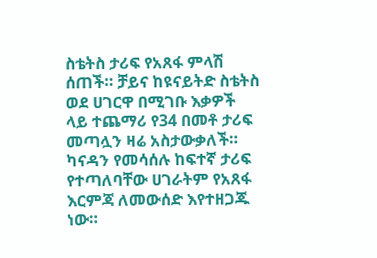ስቴትስ ታሪፍ የአጸፋ ምላሽ ሰጠች። ቻይና ከዩናይትድ ስቴትስ ወደ ሀገርዋ በሚገቡ እቃዎች ላይ ተጨማሪ የ34 በመቶ ታሪፍ መጣሏን ዛሬ አስታውቃለች። ካናዳን የመሳሰሉ ከፍተኛ ታሪፍ የተጣለባቸው ሀገራትም የአጸፋ እርምጃ ለመውሰድ እየተዘጋጁ ነው።